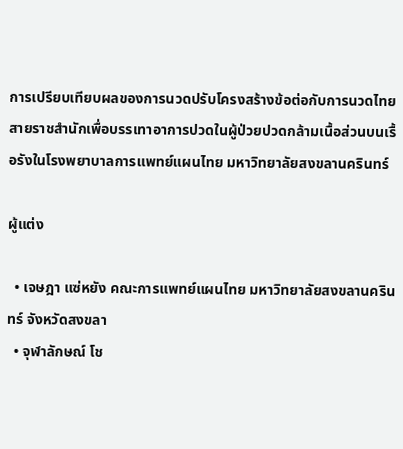การเปรียบเทียบผลของการนวดปรับโครงสร้างข้อต่อกับการนวดไทยสายราชสำนักเพื่อบรรเทาอาการปวดในผู้ป่วยปวดกล้ามเนื้อส่วนบนเรื้อรังในโรงพยาบาลการแพทย์แผนไทย มหาวิทยาลัยสงขลานครินทร์

ผู้แต่ง

  • เจษฎา แซ่หยัง คณะการแพทย์แผนไทย มหาวิทยาลัยสงขลานครินทร์ จังหวัดสงขลา
  • จุฬาลักษณ์ โช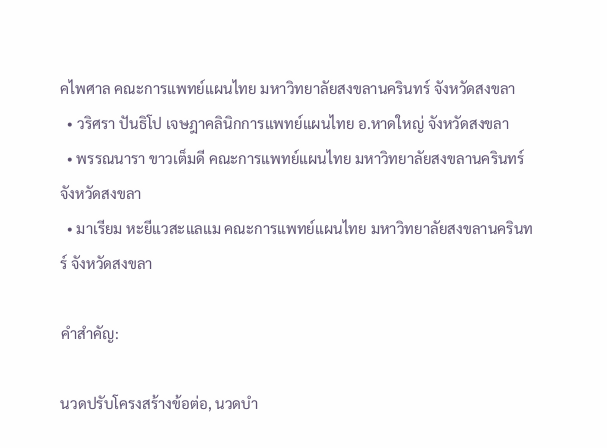คไพศาล คณะการแพทย์แผนไทย มหาวิทยาลัยสงขลานครินทร์ จังหวัดสงขลา
  • วริศรา ปันธิโป เจษฎาคลินิกการแพทย์แผนไทย อ.หาดใหญ่ จังหวัดสงขลา
  • พรรณนารา ขาวเต็มดี คณะการแพทย์แผนไทย มหาวิทยาลัยสงขลานครินทร์ จังหวัดสงขลา
  • มาเรียม หะยีแวสะแลแม คณะการแพทย์แผนไทย มหาวิทยาลัยสงขลานครินทร์ จังหวัดสงขลา

คำสำคัญ:

นวดปรับโครงสร้างข้อต่อ, นวดบำ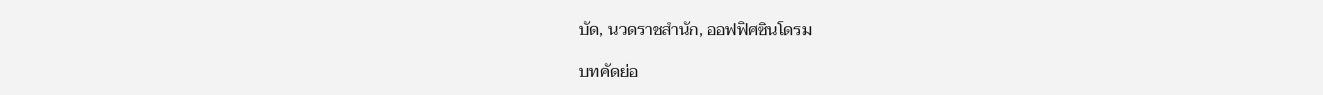บัด, นวดราชสำนัก, ออฟฟิศซินโดรม

บทคัดย่อ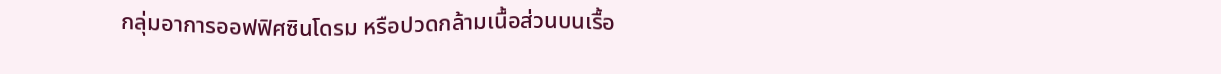กลุ่มอาการออฟฟิศซินโดรม หรือปวดกล้ามเนื้อส่วนบนเรื้อ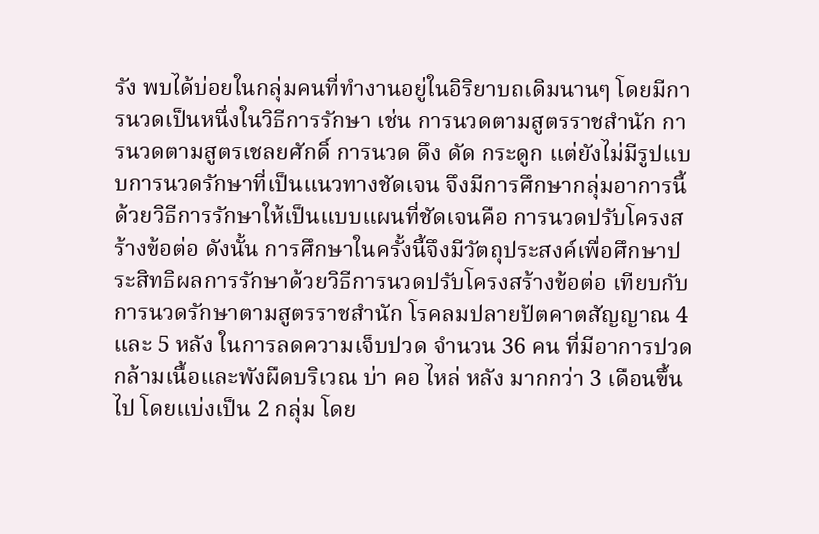รัง พบได้บ่อยในกลุ่มคนที่ทำงานอยู่ในอิริยาบถเดิมนานๆ โดยมีการนวดเป็นหนึ่งในวิธีการรักษา เช่น การนวดตามสูตรราชสำนัก การนวดตามสูตรเชลยศักดิ์ การนวด ดึง ดัด กระดูก แต่ยังไม่มีรูปแบบการนวดรักษาที่เป็นแนวทางชัดเจน จึงมีการศึกษากลุ่มอาการนี้ด้วยวิธีการรักษาให้เป็นแบบแผนที่ชัดเจนคือ การนวดปรับโครงสร้างข้อต่อ ดังนั้น การศึกษาในครั้งนี้จึงมีวัตถุประสงค์เพื่อศึกษาประสิทธิผลการรักษาด้วยวิธีการนวดปรับโครงสร้างข้อต่อ เทียบกับการนวดรักษาตามสูตรราชสำนัก โรคลมปลายปัตคาตสัญญาณ 4 และ 5 หลัง ในการลดความเจ็บปวด จำนวน 36 คน ที่มีอาการปวดกล้ามเนื้อและพังผืดบริเวณ บ่า คอ ไหล่ หลัง มากกว่า 3 เดือนขึ้นไป โดยแบ่งเป็น 2 กลุ่ม โดย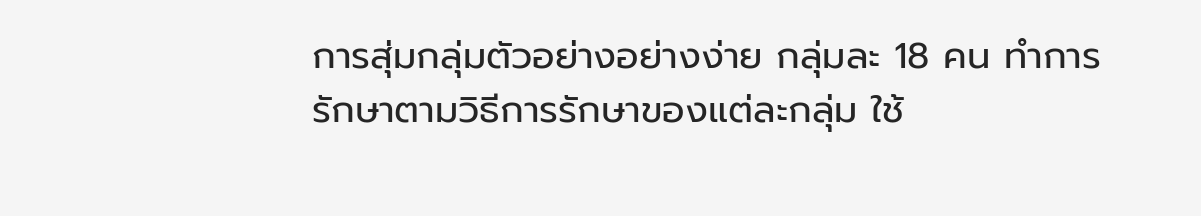การสุ่มกลุ่มตัวอย่างอย่างง่าย กลุ่มละ 18 คน ทำการรักษาตามวิธีการรักษาของแต่ละกลุ่ม ใช้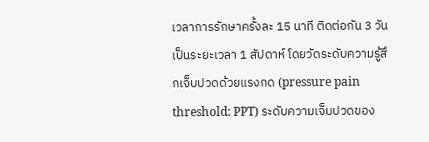เวลาการรักษาครั้งละ 15 นาที ติดต่อกัน 3 วัน เป็นระยะเวลา 1 สัปดาห์ โดยวัดระดับความรู้สึกเจ็บปวดด้วยแรงกด (pressure pain threshold: PPT) ระดับความเจ็บปวดของ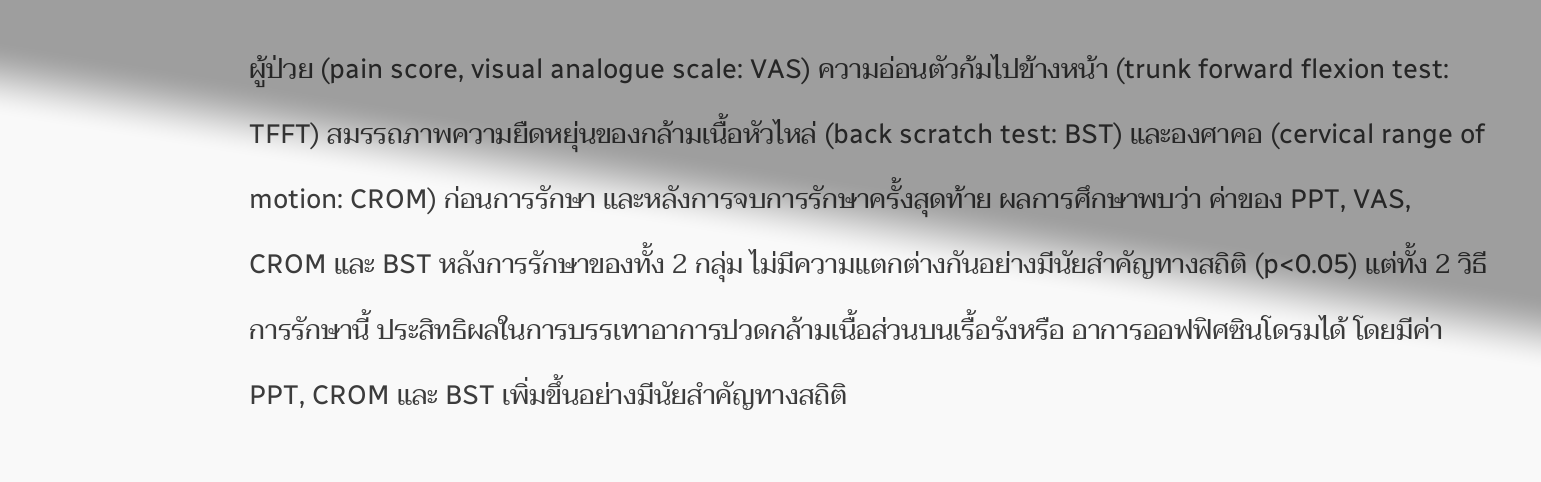ผู้ป่วย (pain score, visual analogue scale: VAS) ความอ่อนตัวก้มไปข้างหน้า (trunk forward flexion test: TFFT) สมรรถภาพความยืดหยุ่นของกล้ามเนื้อหัวไหล่ (back scratch test: BST) และองศาคอ (cervical range of motion: CROM) ก่อนการรักษา และหลังการจบการรักษาครั้งสุดท้าย ผลการศึกษาพบว่า ค่าของ PPT, VAS, CROM และ BST หลังการรักษาของทั้ง 2 กลุ่ม ไม่มีความแตกต่างกันอย่างมีนัยสำคัญทางสถิติ (p<0.05) แต่ทั้ง 2 วิธีการรักษานี้ ประสิทธิผลในการบรรเทาอาการปวดกล้ามเนื้อส่วนบนเรื้อรังหรือ อาการออฟฟิศซินโดรมได้ โดยมีค่า PPT, CROM และ BST เพิ่มขึ้นอย่างมีนัยสำคัญทางสถิติ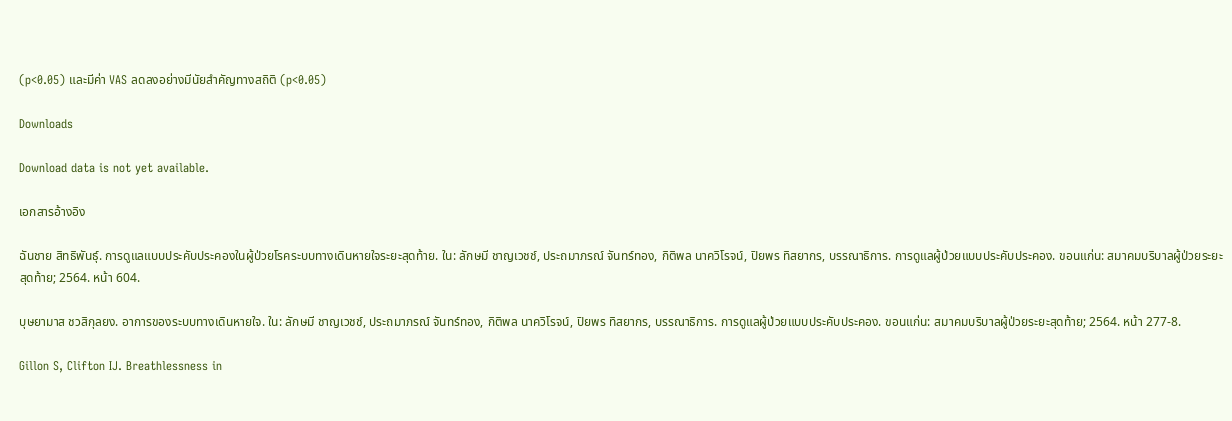(p<0.05) และมีค่า VAS ลดลงอย่างมีนัยสำคัญทางสถิติ (p<0.05)

Downloads

Download data is not yet available.

เอกสารอ้างอิง

ฉันชาย สิทธิพันธุ์. การดูแลแบบประคับประคองในผู้ป่วยโรคระบบทางเดินหายใจระยะสุดท้าย. ใน: ลักษมี ชาญเวชช์, ประถมาภรณ์ จันทร์ทอง, กิติพล นาควิโรจน์, ปิยพร ทิสยากร, บรรณาธิการ. การดูแลผู้ป่วยแบบประคับประคอง. ขอนแก่น: สมาคมบริบาลผู้ป่วยระยะสุดท้าย; 2564. หน้า 604.

บุษยามาส ชวสิกุลยง. อาการของระบบทางเดินหายใจ. ใน: ลักษมี ชาญเวชช์, ประถมาภรณ์ จันทร์ทอง, กิติพล นาควิโรจน์, ปิยพร ทิสยากร, บรรณาธิการ. การดูแลผู้ป่วยแบบประคับประคอง. ขอนแก่น: สมาคมบริบาลผู้ป่วยระยะสุดท้าย; 2564. หน้า 277-8.

Gillon S, Clifton IJ. Breathlessness in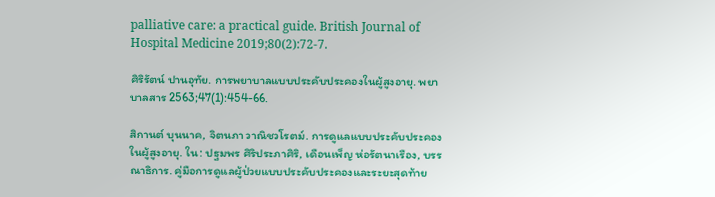palliative care: a practical guide. British Journal of Hospital Medicine 2019;80(2):72-7.

ศิริรัตน์ ปานอุทัย. การพยาบาลแบบประคับประคองในผู้สูงอายุ. พยาบาลสาร 2563;47(1):454-66.

สิกานต์ บุนนาค, จิตนภา วาณิชวโรตม์. การดูแลแบบประคับประคองในผู้สูงอายุ. ใน: ปฐมพร ศิริประภาศิริ, เดือนเพ็ญ ห่อรัตนาเรือง, บรรณาธิการ. คู่มือการดูแลผู้ป่วยแบบประคับประคองและระยะสุดท้าย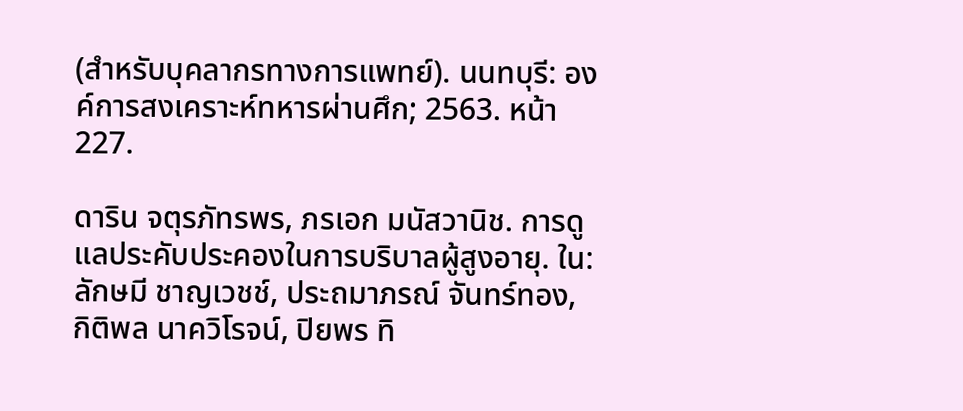(สำหรับบุคลากรทางการแพทย์). นนทบุรี: องค์การสงเคราะห์ทหารผ่านศึก; 2563. หน้า 227.

ดาริน จตุรภัทรพร, ภรเอก มนัสวานิช. การดูแลประคับประคองในการบริบาลผู้สูงอายุ. ใน: ลักษมี ชาญเวชช์, ประถมาภรณ์ จันทร์ทอง, กิติพล นาควิโรจน์, ปิยพร ทิ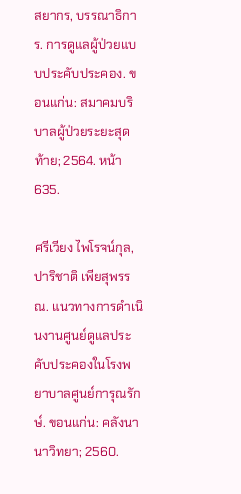สยากร, บรรณาธิการ. การดูแลผู้ป่วยแบบประคับประคอง. ขอนแก่น: สมาคมบริบาลผู้ป่วยระยะสุดท้าย; 2564. หน้า 635.

ศรีเวียง ไพโรจน์กุล, ปาริชาติ เพียสุพรรณ. แนวทางการดำเนินงานศูนย์ดูแลประคับประคองในโรงพยาบาลศูนย์การุณรักษ์. ขอนแก่น: คลังนานาวิทยา; 2560.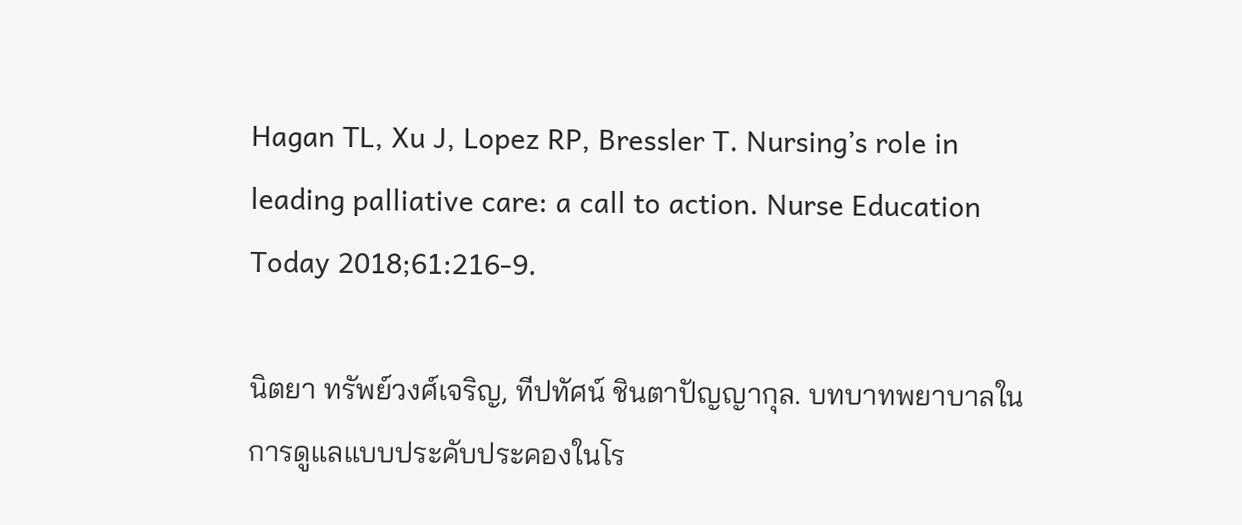Hagan TL, Xu J, Lopez RP, Bressler T. Nursing’s role in leading palliative care: a call to action. Nurse Education Today 2018;61:216-9.

นิตยา ทรัพย์วงศ์เจริญ, ทีปทัศน์ ชินตาปัญญากุล. บทบาทพยาบาลในการดูแลแบบประคับประคองในโร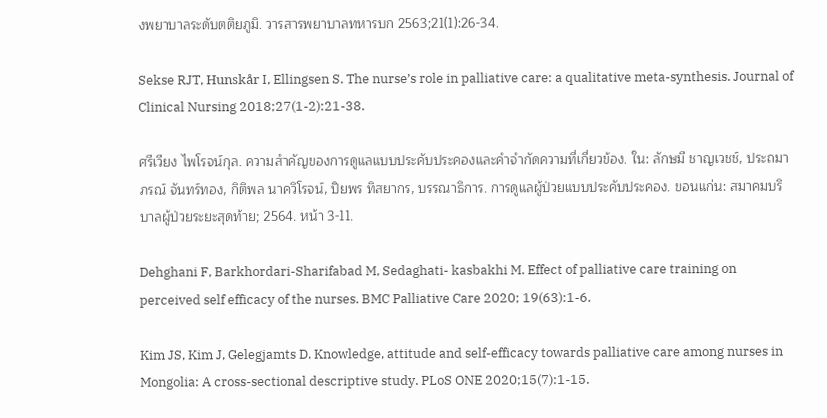งพยาบาลระดับตติยภูมิ. วารสารพยาบาลทหารบก 2563;21(1):26-34.

Sekse RJT, Hunskår I, Ellingsen S. The nurse’s role in palliative care: a qualitative meta-synthesis. Journal of Clinical Nursing 2018;27(1-2):21-38.

ศรีเวียง ไพโรจน์กุล. ความสำคัญของการดูแลแบบประคับประคองและคำจำกัดความที่เกี่ยวข้อง. ใน: ลักษมี ชาญเวชช์, ประถมาภรณ์ จันทร์ทอง, กิติพล นาควิโรจน์, ปิยพร ทิสยากร, บรรณาธิการ. การดูแลผู้ป่วยแบบประคับประคอง. ขอนแก่น: สมาคมบริบาลผู้ป่วยระยะสุดท้าย; 2564. หน้า 3-11.

Dehghani F, Barkhordari-Sharifabad M, Sedaghati- kasbakhi M. Effect of palliative care training on perceived self efficacy of the nurses. BMC Palliative Care 2020; 19(63):1-6.

Kim JS, Kim J, Gelegjamts D. Knowledge, attitude and self-efficacy towards palliative care among nurses in Mongolia: A cross-sectional descriptive study. PLoS ONE 2020;15(7):1-15.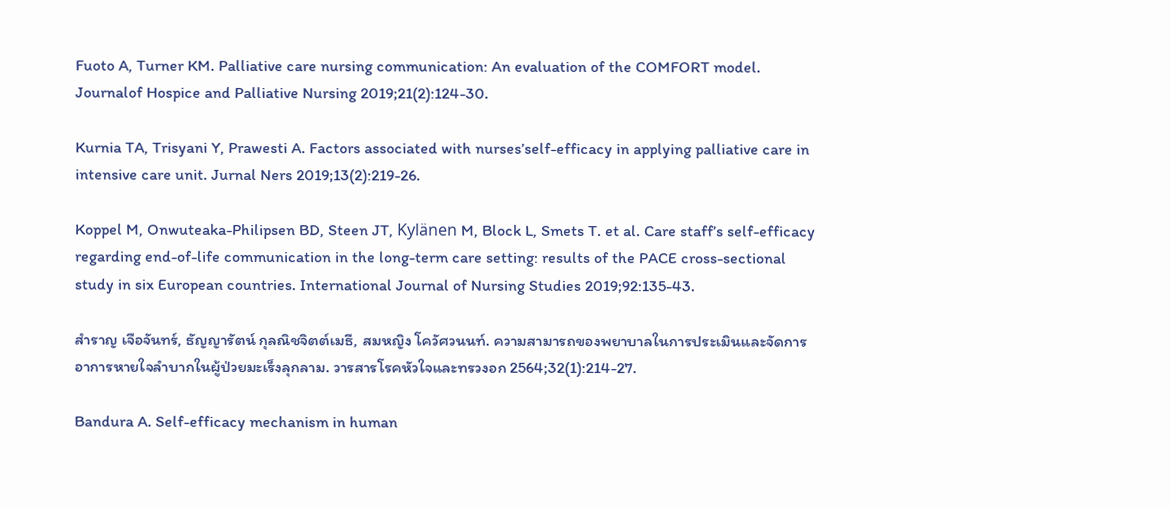Fuoto A, Turner KM. Palliative care nursing communication: An evaluation of the COMFORT model. Journalof Hospice and Palliative Nursing 2019;21(2):124-30.

Kurnia TA, Trisyani Y, Prawesti A. Factors associated with nurses’self-efficacy in applying palliative care in intensive care unit. Jurnal Ners 2019;13(2):219-26.

Koppel M, Onwuteaka-Philipsen BD, Steen JT, Kylänen M, Block L, Smets T. et al. Care staff’s self-efficacy regarding end-of-life communication in the long-term care setting: results of the PACE cross-sectional study in six European countries. International Journal of Nursing Studies 2019;92:135-43.

สำราญ เจือจันทร์, ธัญญารัตน์ กุลณิชจิตต์เมธี, สมหญิง โควัศวนนท์. ความสามารถของพยาบาลในการประเมินและจัดการอาการหายใจลำบากในผู้ป่วยมะเร็งลุกลาม. วารสารโรคหัวใจและทรวงอก 2564;32(1):214-27.

Bandura A. Self-efficacy mechanism in human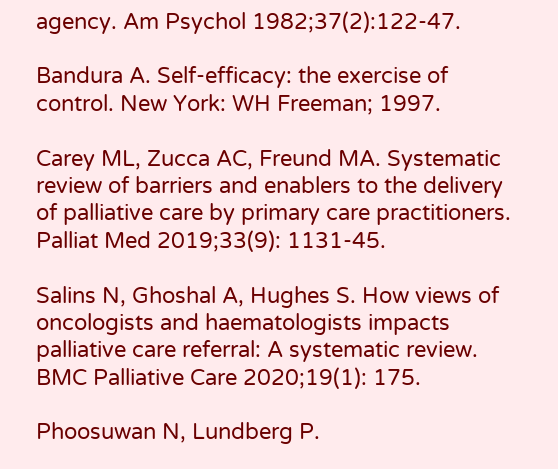agency. Am Psychol 1982;37(2):122-47.

Bandura A. Self-efficacy: the exercise of control. New York: WH Freeman; 1997.

Carey ML, Zucca AC, Freund MA. Systematic review of barriers and enablers to the delivery of palliative care by primary care practitioners. Palliat Med 2019;33(9): 1131-45.

Salins N, Ghoshal A, Hughes S. How views of oncologists and haematologists impacts palliative care referral: A systematic review. BMC Palliative Care 2020;19(1): 175.

Phoosuwan N, Lundberg P.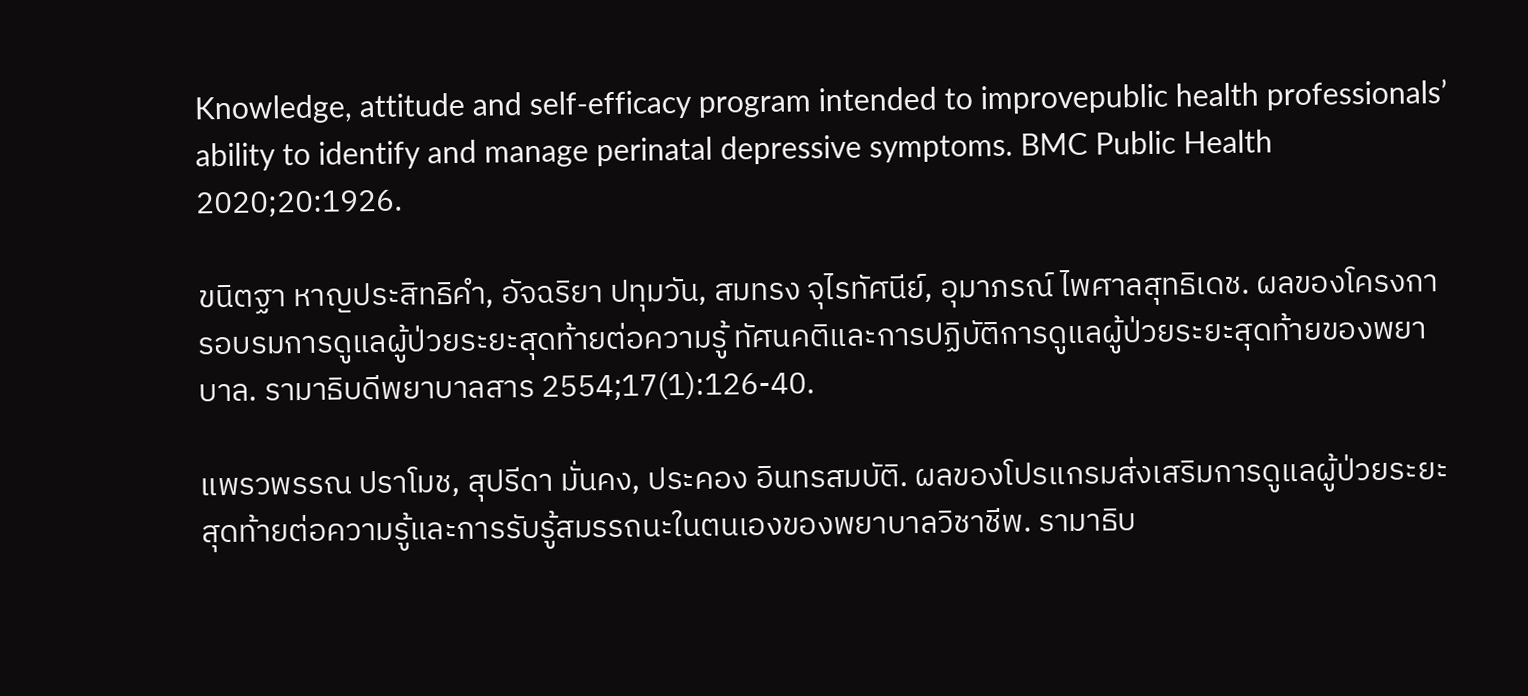Knowledge, attitude and self-efficacy program intended to improvepublic health professionals’ ability to identify and manage perinatal depressive symptoms. BMC Public Health 2020;20:1926.

ขนิตฐา หาญประสิทธิคำ, อัจฉริยา ปทุมวัน, สมทรง จุไรทัศนีย์, อุมาภรณ์ ไพศาลสุทธิเดช. ผลของโครงการอบรมการดูแลผู้ป่วยระยะสุดท้ายต่อความรู้ ทัศนคติและการปฏิบัติการดูแลผู้ป่วยระยะสุดท้ายของพยาบาล. รามาธิบดีพยาบาลสาร 2554;17(1):126-40.

แพรวพรรณ ปราโมช, สุปรีดา มั่นคง, ประคอง อินทรสมบัติ. ผลของโปรแกรมส่งเสริมการดูแลผู้ป่วยระยะสุดท้ายต่อความรู้และการรับรู้สมรรถนะในตนเองของพยาบาลวิชาชีพ. รามาธิบ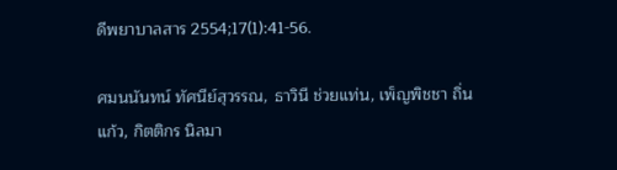ดีพยาบาลสาร 2554;17(1):41-56.

ศมนนันทน์ ทัศนีย์สุวรรณ, ธาวินี ช่วยแท่น, เพ็ญพิชชา ถิ่นแก้ว, กิตติกร นิลมา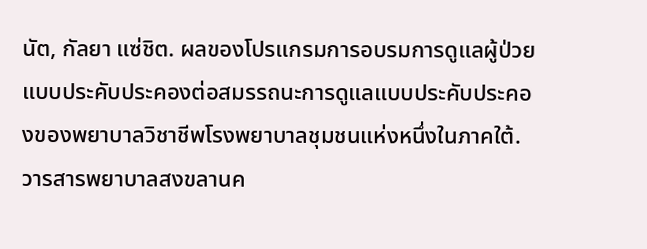นัต, กัลยา แซ่ชิต. ผลของโปรแกรมการอบรมการดูแลผู้ป่วยแบบประคับประคองต่อสมรรถนะการดูแลแบบประคับประคองของพยาบาลวิชาชีพโรงพยาบาลชุมชนแห่งหนึ่งในภาคใต้. วารสารพยาบาลสงขลานค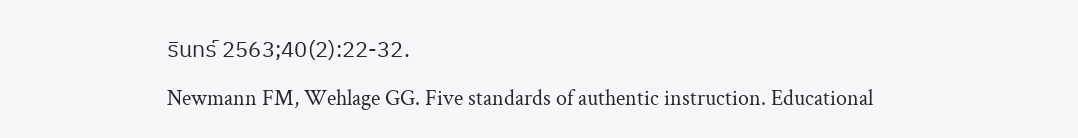รินทร์ 2563;40(2):22-32.

Newmann FM, Wehlage GG. Five standards of authentic instruction. Educational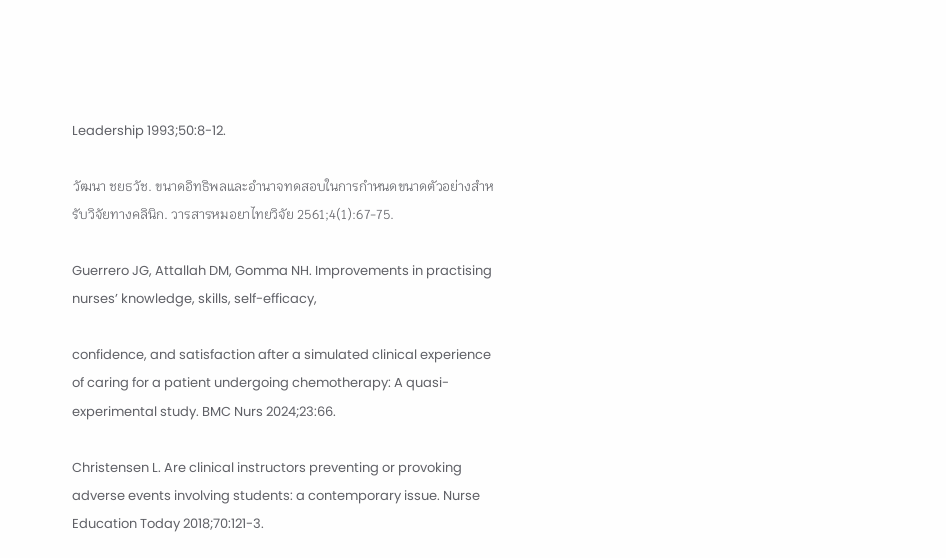Leadership 1993;50:8-12.

วัฒนา ชยธวัช. ขนาดอิทธิพลและอำนาจทดสอบในการกำหนดขนาดตัวอย่างสำหรับวิจัยทางคลินิก. วารสารหมอยาไทยวิจัย 2561;4(1):67-75.

Guerrero JG, Attallah DM, Gomma NH. Improvements in practising nurses’ knowledge, skills, self-efficacy,

confidence, and satisfaction after a simulated clinical experience of caring for a patient undergoing chemotherapy: A quasi-experimental study. BMC Nurs 2024;23:66.

Christensen L. Are clinical instructors preventing or provoking adverse events involving students: a contemporary issue. Nurse Education Today 2018;70:121-3.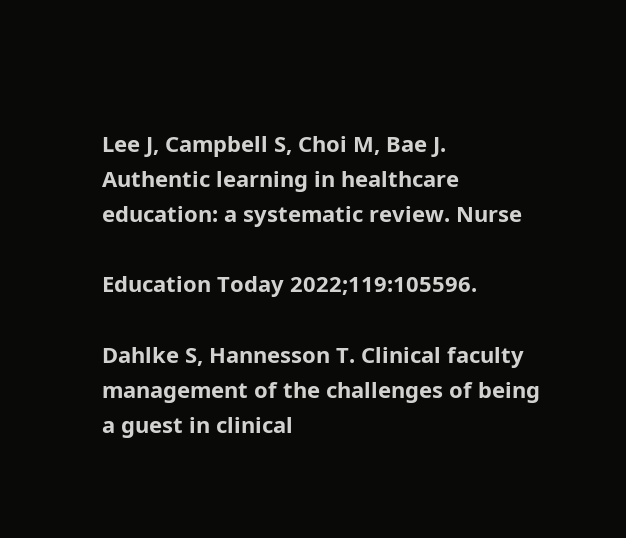Lee J, Campbell S, Choi M, Bae J. Authentic learning in healthcare education: a systematic review. Nurse

Education Today 2022;119:105596.

Dahlke S, Hannesson T. Clinical faculty management of the challenges of being a guest in clinical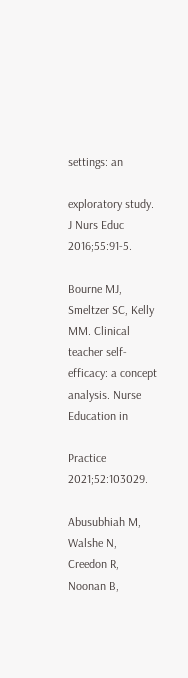settings: an

exploratory study. J Nurs Educ 2016;55:91-5.

Bourne MJ, Smeltzer SC, Kelly MM. Clinical teacher self-efficacy: a concept analysis. Nurse Education in

Practice 2021;52:103029.

Abusubhiah M, Walshe N, Creedon R, Noonan B,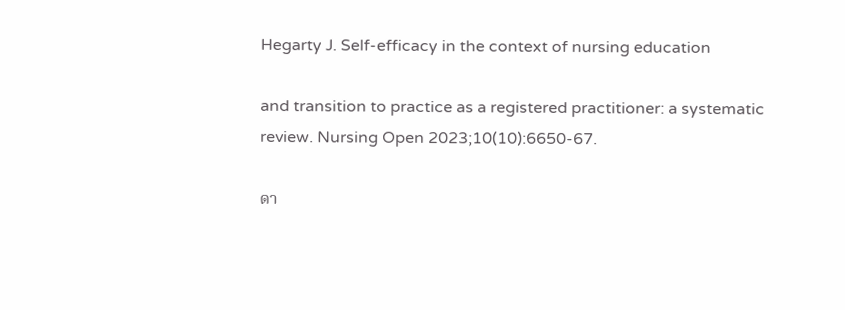Hegarty J. Self-efficacy in the context of nursing education

and transition to practice as a registered practitioner: a systematic review. Nursing Open 2023;10(10):6650-67.

ดา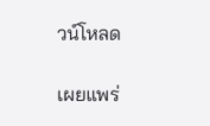วน์โหลด

เผยแพร่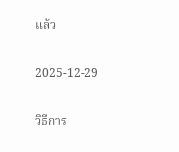แล้ว

2025-12-29

วิธีการ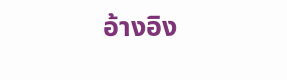อ้างอิง